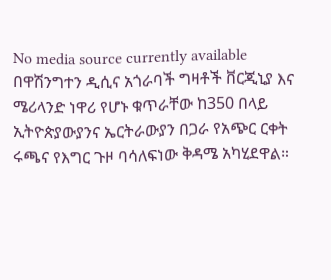No media source currently available
በዋሽንግተን ዲሲና አጎራባች ግዛቶች ቨርጂኒያ እና ሜሪላንድ ነዋሪ የሆኑ ቁጥራቸው ከ350 በላይ ኢትዮጵያውያንና ኤርትራውያን በጋራ የአጭር ርቀት ሩጫና የእግር ጉዞ ባሳለፍነው ቅዳሜ አካሂደዋል።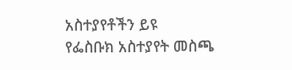አስተያየቶችን ይዩ
የፌስቡክ አስተያየት መስጫ